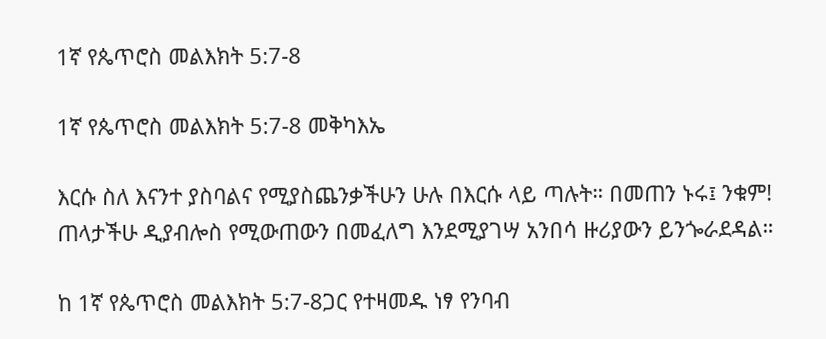1ኛ የጴጥሮስ መልእክት 5:7-8

1ኛ የጴጥሮስ መልእክት 5:7-8 መቅካእኤ

እርሱ ስለ እናንተ ያስባልና የሚያስጨንቃችሁን ሁሉ በእርሱ ላይ ጣሉት። በመጠን ኑሩ፤ ንቁም! ጠላታችሁ ዲያብሎስ የሚውጠውን በመፈለግ እንደሚያገሣ አንበሳ ዙሪያውን ይንጐራደዳል።

ከ 1ኛ የጴጥሮስ መልእክት 5:7-8ጋር የተዛመዱ ነፃ የንባብ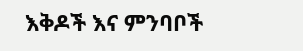እቅዶች እና ምንባቦች